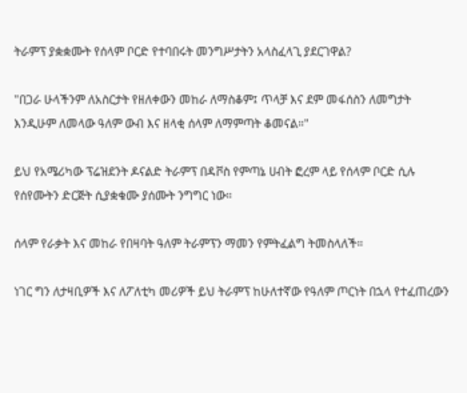ትራምፕ ያቋቋሙት የሰላም ቦርድ የተባበሩት መንግሥታትን አላስፈላጊ ያደርገዋል?

"በጋራ ሁላችንም ለአስርታት የዘለቀውን መከራ ለማስቆም፤ ጥላቻ እና ደም መፋሰስን ለመግታት እንዲሁም ለመላው ዓለም ውብ እና ዘላቂ ሰላም ለማምጣት ቆመናል።"

ይህ የአሜሪካው ፕሬዝደንት ዶናልድ ትራምፕ በዳቮስ የምጣኔ ሀብት ፎረም ላይ የሰላም ቦርድ ሲሉ የሰየሙትን ድርጅት ሲያቋቁሙ ያሰሙት ንግግር ነው።

ሰላም የራቃት እና መከራ የበዛባት ዓለም ትራምፕን ማመን የምትፈልግ ትመስላለች።

ነገር ግን ለታዛቢዎች እና ለፖለቲካ መሪዎች ይህ ትራምፕ ከሁለተኛው የዓለም ጦርነት በኋላ የተፈጠረውን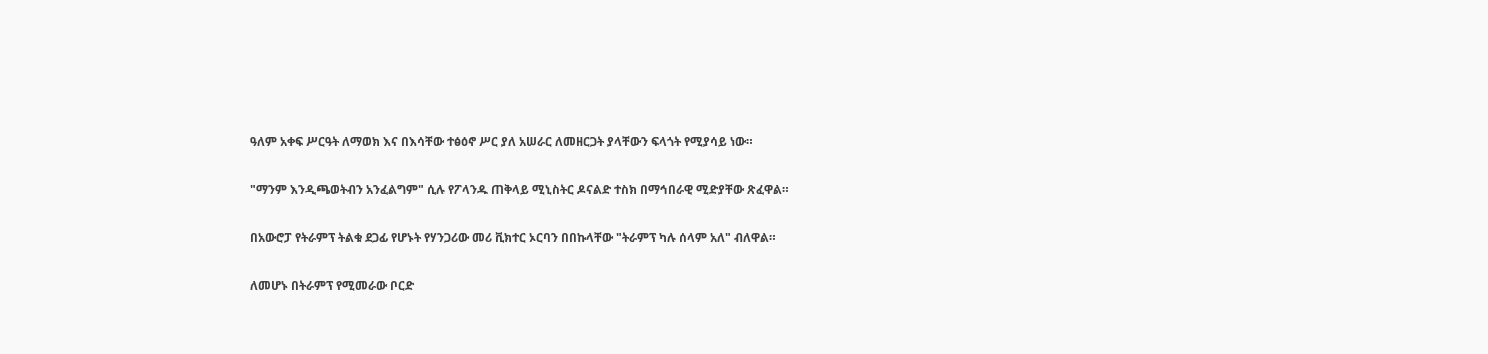ዓለም አቀፍ ሥርዓት ለማወክ እና በእሳቸው ተፅዕኖ ሥር ያለ አሠራር ለመዘርጋት ያላቸውን ፍላጎት የሚያሳይ ነው።

"ማንም እንዲጫወትብን አንፈልግም" ሲሉ የፖላንዱ ጠቅላይ ሚኒስትር ዶናልድ ተስክ በማኅበራዊ ሚድያቸው ጽፈዋል።

በአውሮፓ የትራምፕ ትልቁ ደጋፊ የሆኑት የሃንጋሪው መሪ ቪክተር ኦርባን በበኩላቸው "ትራምፕ ካሉ ሰላም አለ" ብለዋል።

ለመሆኑ በትራምፕ የሚመራው ቦርድ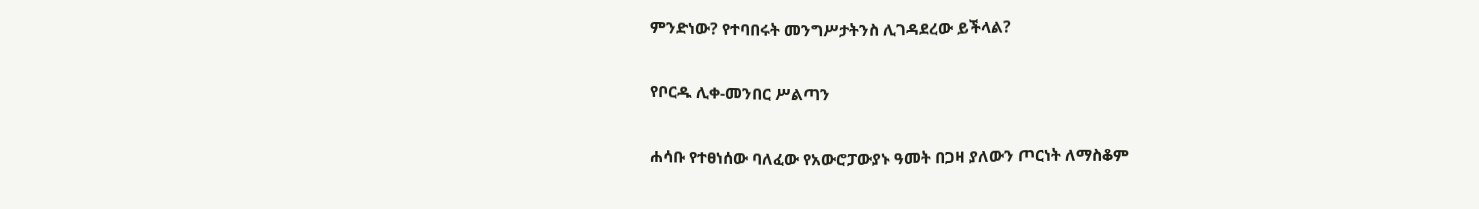ምንድነው? የተባበሩት መንግሥታትንስ ሊገዳደረው ይችላል?

የቦርዱ ሊቀ-መንበር ሥልጣን

ሐሳቡ የተፀነሰው ባለፈው የአውሮፓውያኑ ዓመት በጋዛ ያለውን ጦርነት ለማስቆም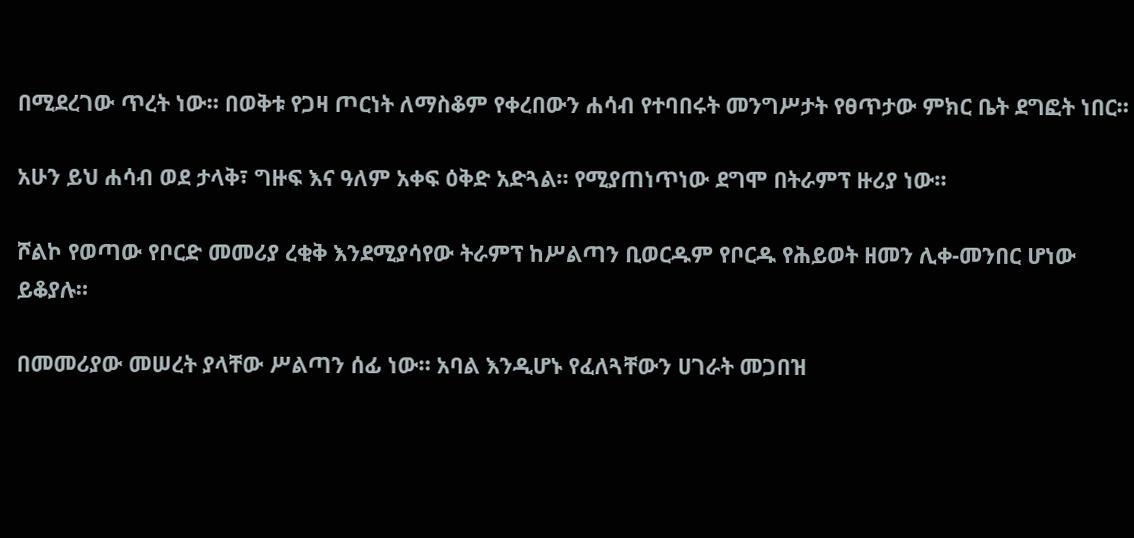በሚደረገው ጥረት ነው። በወቅቱ የጋዛ ጦርነት ለማስቆም የቀረበውን ሐሳብ የተባበሩት መንግሥታት የፀጥታው ምክር ቤት ደግፎት ነበር።

አሁን ይህ ሐሳብ ወደ ታላቅ፣ ግዙፍ እና ዓለም አቀፍ ዕቅድ አድጓል። የሚያጠነጥነው ደግሞ በትራምፕ ዙሪያ ነው።

ሾልኮ የወጣው የቦርድ መመሪያ ረቂቅ እንደሚያሳየው ትራምፕ ከሥልጣን ቢወርዱም የቦርዱ የሕይወት ዘመን ሊቀ-መንበር ሆነው ይቆያሉ።

በመመሪያው መሠረት ያላቸው ሥልጣን ሰፊ ነው። አባል እንዲሆኑ የፈለጓቸውን ሀገራት መጋበዝ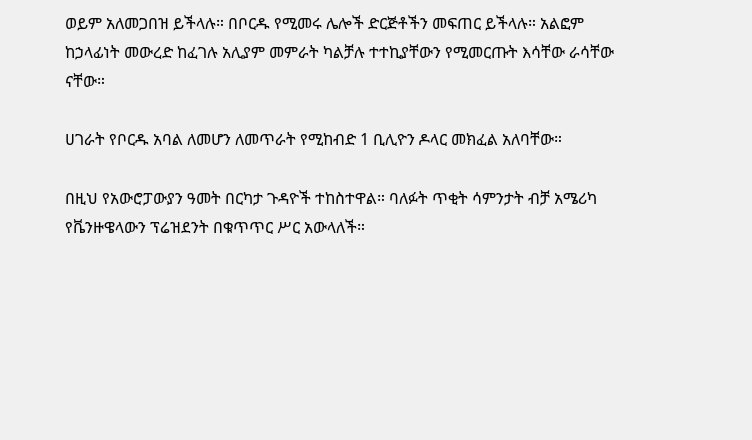ወይም አለመጋበዝ ይችላሉ። በቦርዱ የሚመሩ ሌሎች ድርጅቶችን መፍጠር ይችላሉ። አልፎም ከኃላፊነት መውረድ ከፈገሉ አሊያም መምራት ካልቻሉ ተተኪያቸውን የሚመርጡት እሳቸው ራሳቸው ናቸው።

ሀገራት የቦርዱ አባል ለመሆን ለመጥራት የሚከብድ 1 ቢሊዮን ዶላር መክፈል አለባቸው።

በዚህ የአውሮፓውያን ዓመት በርካታ ጉዳዮች ተከስተዋል። ባለፉት ጥቂት ሳምንታት ብቻ አሜሪካ የቬንዙዌላውን ፕሬዝደንት በቁጥጥር ሥር አውላለች።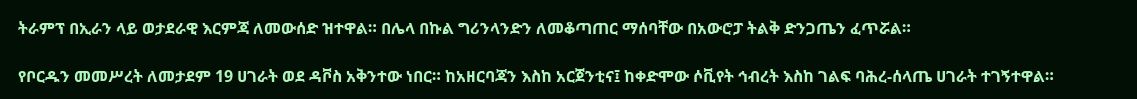ትራምፕ በኢራን ላይ ወታደራዊ እርምጃ ለመውሰድ ዝተዋል። በሌላ በኩል ግሪንላንድን ለመቆጣጠር ማሰባቸው በአውሮፓ ትልቅ ድንጋጤን ፈጥሯል።

የቦርዱን መመሥረት ለመታደም 19 ሀገራት ወደ ዳቮስ አቅንተው ነበር። ከአዘርባጃን እስከ አርጀንቲና፤ ከቀድሞው ሶቪየት ኅብረት እስከ ገልፍ ባሕረ-ሰላጤ ሀገራት ተገኝተዋል።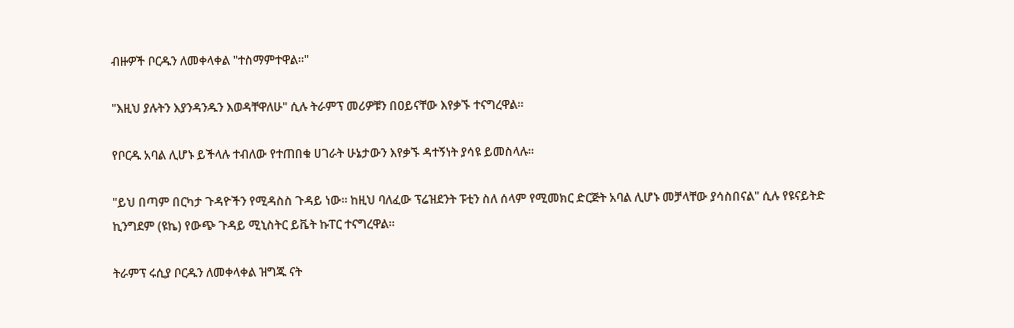ብዙዎች ቦርዱን ለመቀላቀል "ተስማምተዋል።"

"እዚህ ያሉትን እያንዳንዱን እወዳቸዋለሁ" ሲሉ ትራምፕ መሪዎቹን በዐይናቸው እየቃኙ ተናግረዋል።

የቦርዱ አባል ሊሆኑ ይችላሉ ተብለው የተጠበቁ ሀገራት ሁኔታውን እየቃኙ ዳተኝነት ያሳዩ ይመስላሉ።

"ይህ በጣም በርካታ ጉዳዮችን የሚዳስስ ጉዳይ ነው። ከዚህ ባለፈው ፕሬዝደንት ፑቲን ስለ ሰላም የሚመክር ድርጅት አባል ሊሆኑ መቻላቸው ያሳስበናል" ሲሉ የዩናይትድ ኪንግደም (ዩኬ) የውጭ ጉዳይ ሚኒስትር ይቬት ኩፐር ተናግረዋል።

ትራምፕ ሩሲያ ቦርዱን ለመቀላቀል ዝግጁ ናት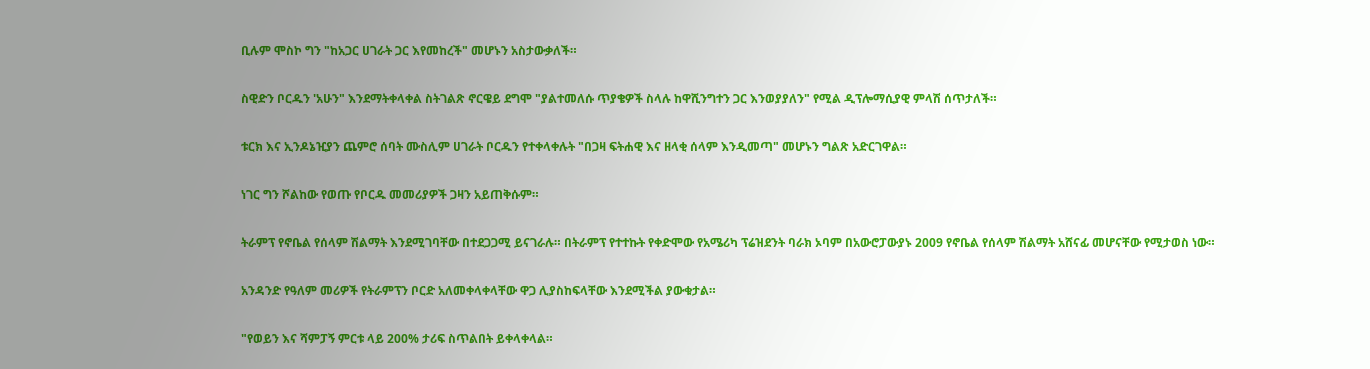ቢሉም ሞስኮ ግን "ከአጋር ሀገራት ጋር እየመከረች" መሆኑን አስታውቃለች።

ስዊድን ቦርዱን 'አሁን" እንደማትቀላቀል ስትገልጽ ኖርዌይ ደግሞ "ያልተመለሱ ጥያቄዎች ስላሉ ከዋሺንግተን ጋር እንወያያለን" የሚል ዲፕሎማሲያዊ ምላሽ ሰጥታለች።

ቱርክ እና ኢንዶኔዢያን ጨምሮ ሰባት ሙስሊም ሀገራት ቦርዱን የተቀላቀሉት "በጋዛ ፍትሐዊ እና ዘላቂ ሰላም እንዲመጣ" መሆኑን ግልጽ አድርገዋል።

ነገር ግን ሾልከው የወጡ የቦርዱ መመሪያዎች ጋዛን አይጠቅሱም።

ትራምፕ የኖቤል የሰላም ሽልማት እንደሚገባቸው በተደጋጋሚ ይናገራሉ። በትራምፕ የተተኩት የቀድሞው የአሜሪካ ፕሬዝደንት ባራክ ኦባም በአውሮፓውያኑ 2009 የኖቤል የሰላም ሽልማት አሸናፊ መሆናቸው የሚታወስ ነው።

አንዳንድ የዓለም መሪዎች የትራምፕን ቦርድ አለመቀላቀላቸው ዋጋ ሊያስከፍላቸው እንደሚችል ያውቁታል።

"የወይን እና ሻምፓኝ ምርቱ ላይ 200% ታሪፍ ስጥልበት ይቀላቀላል።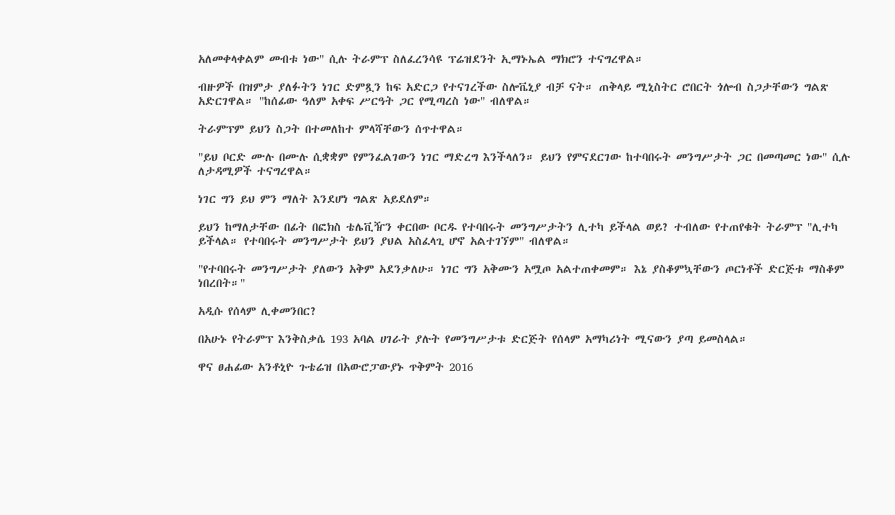አለመቀላቀልም መብቱ ነው" ሲሉ ትራምፕ ስለፈረንሳዩ ፕሬዝደንት ኢማኑኤል ማክሮን ተናግረዋል።

ብዙዎች በዝምታ ያለፉትን ነገር ድምጿን ከፍ አድርጋ የተናገረችው ስሎቬኒያ ብቻ ናት። ጠቅላይ ሚኒስትር ሮበርት ጎሎብ ስጋታቸውን ግልጽ አድርገዋል። "ከሰፊው ዓለም አቀፍ ሥርዓት ጋር የሚጣረስ ነው" ብለዋል።

ትራምፕም ይህን ስጋት በተመለከተ ምላሻቸውን ሰጥተዋል።

"ይህ ቦርድ ሙሉ በሙሉ ሲቋቋም የምንፈልገውን ነገር ማድረግ እንችላለን። ይህን የምናደርገው ከተባበሩት መንግሥታት ጋር በመጣመር ነው" ሲሉ ለታዳሚዎች ተናግረዋል።

ነገር ግን ይህ ምን ማለት እንደሆነ ግልጽ አይደለም።

ይህን ከማለታቸው በፊት በፎክስ ቴሌቪዥን ቀርበው ቦርዱ የተባበሩት መንግሥታትን ሊተካ ይችላል ወይ? ተብለው የተጠየቁት ትራምፕ "ሊተካ ይችላል። የተባበሩት መንግሥታት ይህን ያህል አስፈላጊ ሆኖ አልተገኘም" ብለዋል።

"የተባበሩት መንግሥታት ያለውን አቅም አደንቃለሁ። ነገር ግን አቅሙን አሟጦ አልተጠቀመም። እኔ ያስቆምኳቸውን ጦርነቶች ድርጅቱ ማስቆም ነበረበት።"

አዲሱ የሰላም ሊቀመንበር?

በአሁኑ የትራምፕ እንቅስቃሴ 193 አባል ሀገራት ያሉት የመንግሥታቱ ድርጅት የሰላም አማካሪነት ሚናውን ያጣ ይመስላል።

ዋና ፀሐፊው አንቶኒዮ ጉቴሬዝ በአውሮፓውያኑ ጥቅምት 2016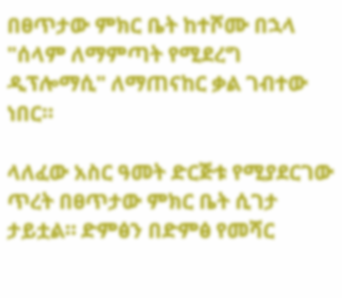በፀጥታው ምክር ቤት ከተሾሙ በኋላ "ሰላም ለማምጣት የሚደረግ ዲፕሎማሲ" ለማጠናከር ቃል ገብተው ነበር።

ላለፈው አስር ዓመት ድርጅቱ የሚያደርገው ጥረት በፀጥታው ምክር ቤት ሲገታ ታይቷል። ድምፅን በድምፅ የመሻር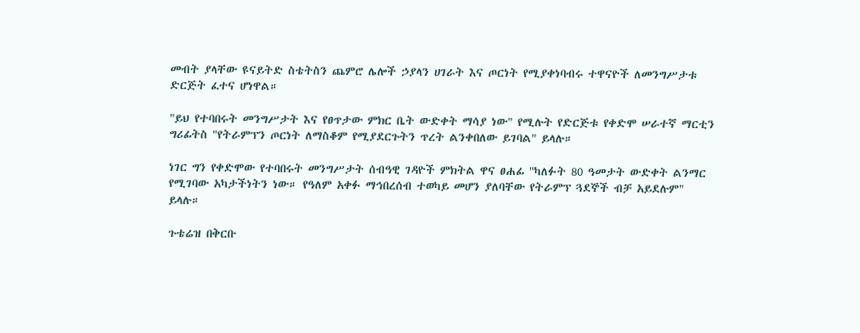መብት ያላቸው ዩናይትድ ስቴትስን ጨምሮ ሌሎች ኃያላን ሀገራት እና ጦርነት የሚያቀነባብሩ ተዋናዮች ለመንግሥታቱ ድርጅት ፈተና ሆነዋል።

"ይህ የተባበሩት መንግሥታት እና የፀጥታው ምክር ቤት ውድቀት ማሳያ ነው" የሚሉት የድርጅቱ የቀድሞ ሠራተኛ ማርቲን ግሪፊትስ "የትራምፕን ጦርነት ለማስቆም የሚያደርጉትን ጥረት ልንቀበለው ይገባል" ይላሉ።

ነገር ግን የቀድሞው የተባበሩት መንግሥታት ሰብዓዊ ገዳዮች ምክትል ዋና ፀሐፊ "ካለፉት 80 ዓመታት ውድቀት ልንማር የሚገባው አካታችነትን ነው። የዓለም አቀፉ ማኅበረሰብ ተወካይ መሆን ያለባቸው የትራምፕ ጓደኞች ብቻ አይደሉም" ይላሉ።

ጉቴሬዝ በቅርቡ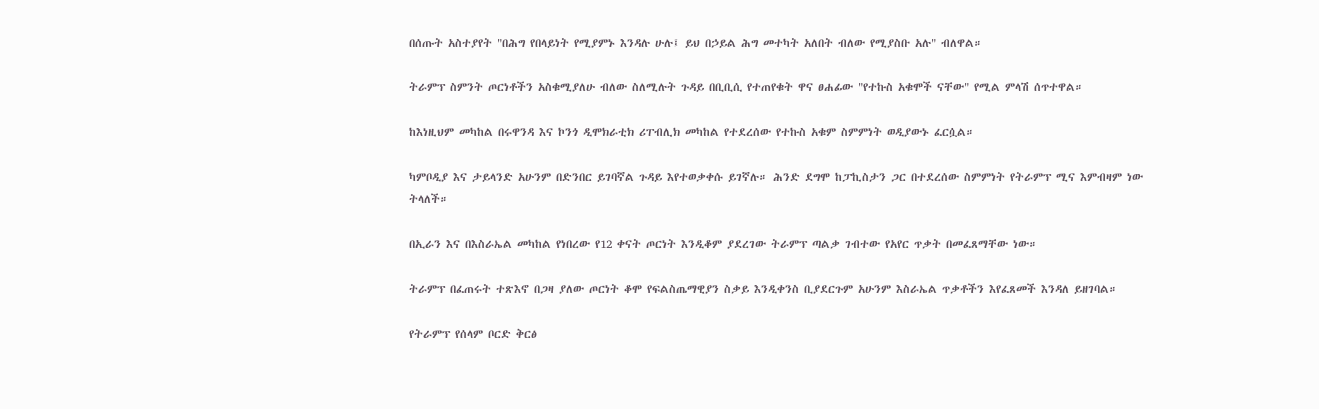በሰጡት አስተያየት "በሕግ የበላይነት የሚያምኑ እንዳሉ ሁሉ፤ ይህ በኃይል ሕግ መተካት አለበት ብለው የሚያስቡ አሉ" ብለዋል።

ትራምፕ ስምንት ጦርነቶችን አስቁሚያለሁ ብለው ስለሚሉት ጉዳይ በቢቢሲ የተጠየቁት ዋና ፀሐፊው "የተኩስ አቁሞች ናቸው" የሚል ምላሽ ሰጥተዋል።

ከእነዚህም መካከል በሩዋንዳ እና ኮንጎ ዲሞክራቲክ ሪፐብሊክ መካከል የተደረሰው የተኩስ አቁም ስምምነት ወዲያውኑ ፈርሷል።

ካምቦዲያ እና ታይላንድ አሁንም በድንበር ይገባኛል ጉዳይ እየተወቃቀሱ ይገኛሉ። ሕንድ ደግሞ ከፓኪስታን ጋር በተደረሰው ስምምነት የትራምፕ ሚና እምብዛም ነው ትላለች።

በኢራን እና በእስራኤል መካከል የነበረው የ12 ቀናት ጦርነት እንዲቆም ያደረገው ትራምፕ ጣልቃ ገብተው የአየር ጥቃት በመፈጸማቸው ነው።

ትራምፕ በፈጠሩት ተጽእኖ በጋዛ ያለው ጦርነት ቆሞ የፍልስጤማዊያን ስቃይ እንዲቀንስ ቢያደርጉም አሁንም እስራኤል ጥቃቶችን እየፈጸመች እንዳለ ይዘገባል።

የትራምፕ የሰላም ቦርድ ቅርፅ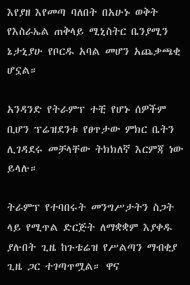እየያዘ እየመጣ ባለበት በአሁኑ ወቅት የእስራኤል ጠቅላይ ሚኒስትር ቤንያሚን ኔታኒያሁ የቦርዱ አባል መሆን አጨቃጫቂ ሆኗል።

አንዳንድ የትራምፕ ተቺ የሆኑ ሰዎችም ቢሆን ፕሬዝደንቱ የፀጥታው ምክር ቤትን ሊገዳደሩ መቻላቸው ትክክለኛ እርምጃ ነው ይላሉ።

ትራምፕ የተባበሩት መንግሥታትን ስጋት ላይ የሚጥል ድርጅት ለማቋቋም እያቀዱ ያሉበት ጊዜ ከጉቴሬዝ የሥልጣን ማብቂያ ጊዜ ጋር ተገጣጥሟል። ዋና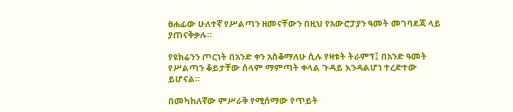ፀሐፊው ሁለተኛ የሥልጣን ዘመናቸውን በዚህ የአውሮፓያን ዓመት መገባደጃ ላይ ያጠናቅቃሉ።

የዩክሬንን ጦርነት በአንድ ቀን አስቆማለሁ ሲሉ የዛቱት ትራምፕ፤ በአንድ ዓመት የሥልጣን ቆይታቸው ሰላም ማምጣት ቀላል ጉዳይ እንዳልሆነ ተረድተው ይሆናል።

በመካከለኛው ምሥራቅ የሚሰማው የጥይት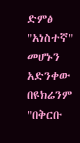ድምፅ "አነስተኛ" መሆኑን አድንቀው በዩክሬንም "በቅርቡ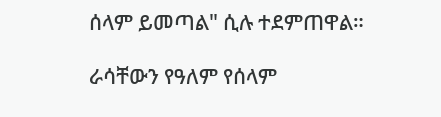ሰላም ይመጣል" ሲሉ ተደምጠዋል።

ራሳቸውን የዓለም የሰላም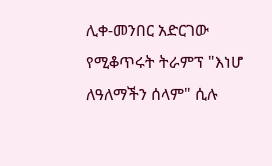ሊቀ-መንበር አድርገው የሚቆጥሩት ትራምፕ "እነሆ ለዓለማችን ሰላም" ሲሉ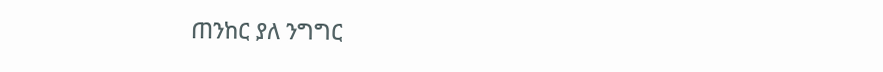ጠንከር ያለ ንግግር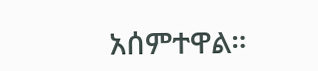አሰምተዋል።